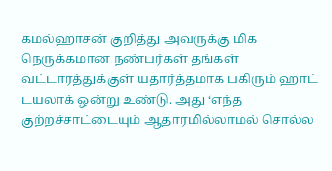கமல்ஹாசன் குறித்து அவருக்கு மிக நெருக்கமான நண்பர்கள் தங்கள் வட்டாரத்துக்குள் யதார்த்தமாக பகிரும் ஹாட் டயலாக் ஒன்று உண்டு. அது ‘எந்த குற்றச்சாட்டையும் ஆதாரமில்லாமல் சொல்ல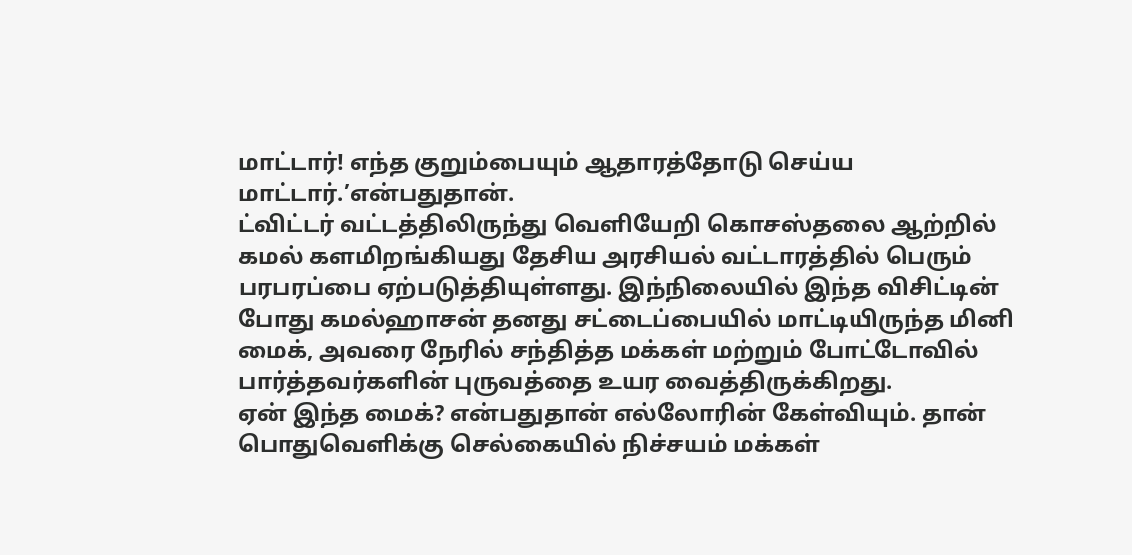மாட்டார்! எந்த குறும்பையும் ஆதாரத்தோடு செய்ய மாட்டார்.’என்பதுதான்.
ட்விட்டர் வட்டத்திலிருந்து வெளியேறி கொசஸ்தலை ஆற்றில் கமல் களமிறங்கியது தேசிய அரசியல் வட்டாரத்தில் பெரும் பரபரப்பை ஏற்படுத்தியுள்ளது. இந்நிலையில் இந்த விசிட்டின் போது கமல்ஹாசன் தனது சட்டைப்பையில் மாட்டியிருந்த மினி மைக், அவரை நேரில் சந்தித்த மக்கள் மற்றும் போட்டோவில் பார்த்தவர்களின் புருவத்தை உயர வைத்திருக்கிறது.
ஏன் இந்த மைக்? என்பதுதான் எல்லோரின் கேள்வியும். தான் பொதுவெளிக்கு செல்கையில் நிச்சயம் மக்கள்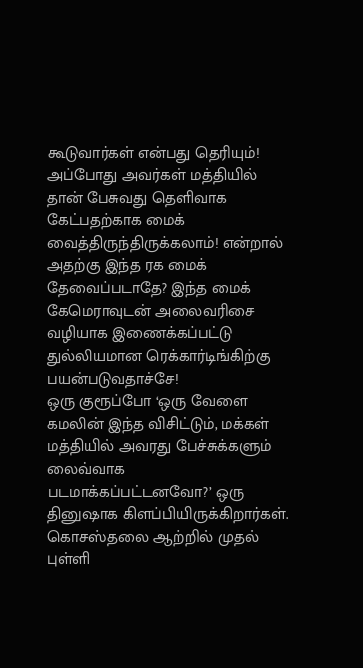கூடுவார்கள் என்பது தெரியும்! அப்போது அவர்கள் மத்தியில் தான் பேசுவது தெளிவாக கேட்பதற்காக மைக் வைத்திருந்திருக்கலாம்! என்றால் அதற்கு இந்த ரக மைக் தேவைப்படாதே? இந்த மைக் கேமெராவுடன் அலைவரிசை வழியாக இணைக்கப்பட்டு துல்லியமான ரெக்கார்டிங்கிற்கு பயன்படுவதாச்சே!
ஒரு குரூப்போ ‘ஒரு வேளை கமலின் இந்த விசிட்டும், மக்கள் மத்தியில் அவரது பேச்சுக்களும் லைவ்வாக படமாக்கப்பட்டனவோ?’ ஒரு தினுஷாக கிளப்பியிருக்கிறார்கள்.
கொசஸ்தலை ஆற்றில் முதல் புள்ளி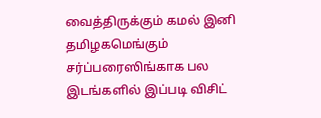வைத்திருக்கும் கமல் இனி தமிழகமெங்கும் சர்ப்பரைஸிங்காக பல இடங்களில் இப்படி விசிட்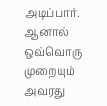அடிப்பார். ஆனால் ஒவ்வொரு முறையும் அவரது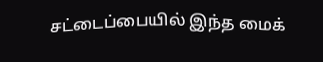சட்டைப்பையில் இந்த மைக்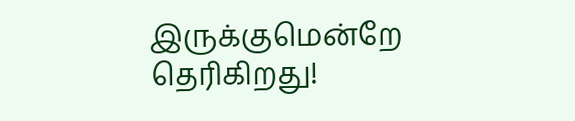இருக்குமென்றே தெரிகிறது!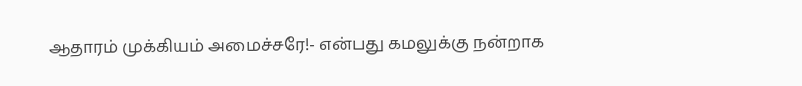ஆதாரம் முக்கியம் அமைச்சரே!- என்பது கமலுக்கு நன்றாக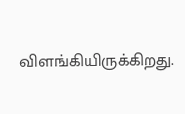விளங்கியிருக்கிறது.